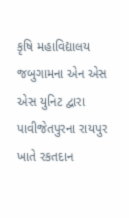કૃષિ મહાવિદ્યાલય જબુગામના એન એસ એસ યુનિટ દ્વારા પાવીજેતપુરના રાયપુર ખાતે રકતદાન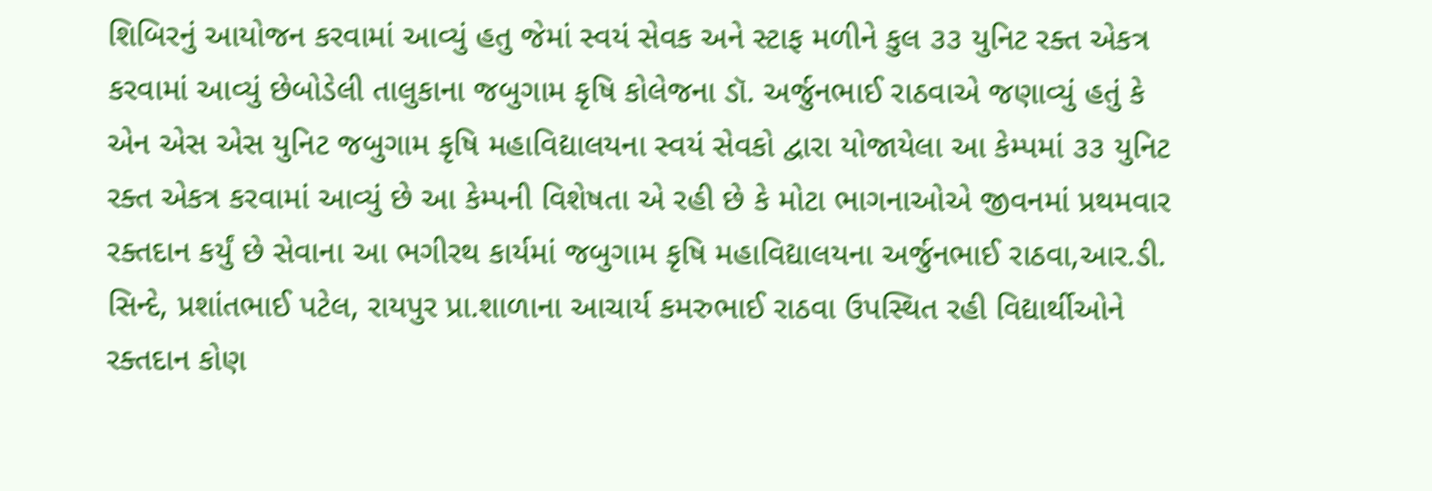શિબિરનું આયોજન કરવામાં આવ્યું હતુ જેમાં સ્વયં સેવક અને સ્ટાફ મળીને કુલ ૩૩ યુનિટ રક્ત એકત્ર કરવામાં આવ્યું છેબોડેલી તાલુકાના જબુગામ કૃષિ કોલેજના ડૉ. અર્જુનભાઈ રાઠવાએ જણાવ્યું હતું કે એન એસ એસ યુનિટ જબુગામ કૃષિ મહાવિદ્યાલયના સ્વયં સેવકો દ્વારા યોજાયેલા આ કેમ્પમાં ૩૩ યુનિટ રક્ત એકત્ર કરવામાં આવ્યું છે આ કેમ્પની વિશેષતા એ રહી છે કે મોટા ભાગનાઓએ જીવનમાં પ્રથમવાર રક્તદાન કર્યું છે સેવાના આ ભગીરથ કાર્યમાં જબુગામ કૃષિ મહાવિદ્યાલયના અર્જુનભાઈ રાઠવા,આર.ડી. સિન્દે, પ્રશાંતભાઈ પટેલ, રાયપુર પ્રા.શાળાના આચાર્ય કમરુભાઈ રાઠવા ઉપસ્થિત રહી વિદ્યાર્થીઓને રક્તદાન કોણ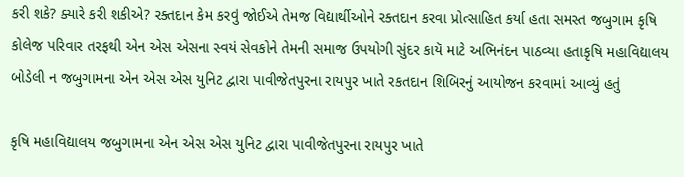કરી શકે? ક્યારે કરી શકીએ? રક્તદાન કેમ કરવું જોઈએ તેમજ વિદ્યાર્થીઓને રક્તદાન કરવા પ્રોત્સાહિત કર્યા હતા સમસ્ત જબુગામ કૃષિ કોલેજ પરિવાર તરફથી એન એસ એસના સ્વયં સેવકોને તેમની સમાજ ઉપયોગી સુંદર કાયૅ માટે અભિનંદન પાઠવ્યા હતાકૃષિ મહાવિદ્યાલય બોડેલી ન જબુગામના એન એસ એસ યુનિટ દ્વારા પાવીજેતપુરના રાયપુર ખાતે રકતદાન શિબિરનું આયોજન કરવામાં આવ્યું હતું

કૃષિ મહાવિદ્યાલય જબુગામના એન એસ એસ યુનિટ દ્વારા પાવીજેતપુરના રાયપુર ખાતે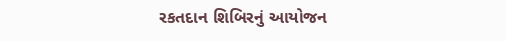રકતદાન શિબિરનું આયોજન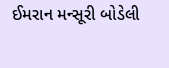ઈમરાન મન્સૂરી બોડેલી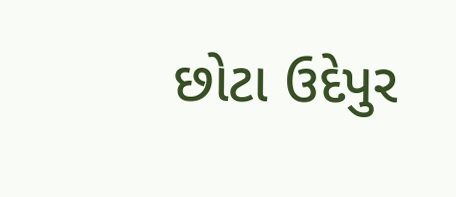છોટા ઉદેપુર